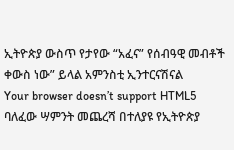ኢትዮጵያ ውስጥ የታየው “አፈና” የሰብዓዊ መብቶች ቀውስ ነው” ይላል አምንስቲ ኢንተርናሽናል
Your browser doesn’t support HTML5
ባለፈው ሣምንት መጨረሻ በተለያዩ የኢትዮጵያ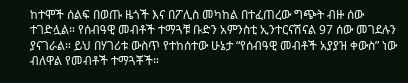ከተሞች ሰልፍ በወጡ ዜጎች እና በፖሊስ መካከል በተፈጠረው ግጭት ብዙ ሰው ተገድሏል። የሰብዓዊ መብቶች ተማጓቹ ቡድን አምንስቲ ኢንተርናሽናል 97 ሰው መገደሉን ያናገራል። ይህ በሃገሪቱ ውስጥ የተከሰተው ሁኔታ “የሰብዓዊ መብቶች አያያዝ ቀውስ” ነው ብለዋል የመብቶች ተማጓቾች።